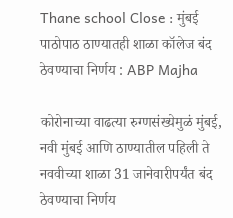Thane school Close : मुंबई पाठोपाठ ठाण्यातही शाळा कॉलेज बंद ठेवण्याचा निर्णय : ABP Majha

कोरोनाच्या वाढत्या रुग्णसंख्येमुळं मुंबई, नवी मुंबई आणि ठाण्यातील पहिली ते नववीच्या शाळा 31 जानेवारीपर्यंत बंद ठेवण्याचा निर्णय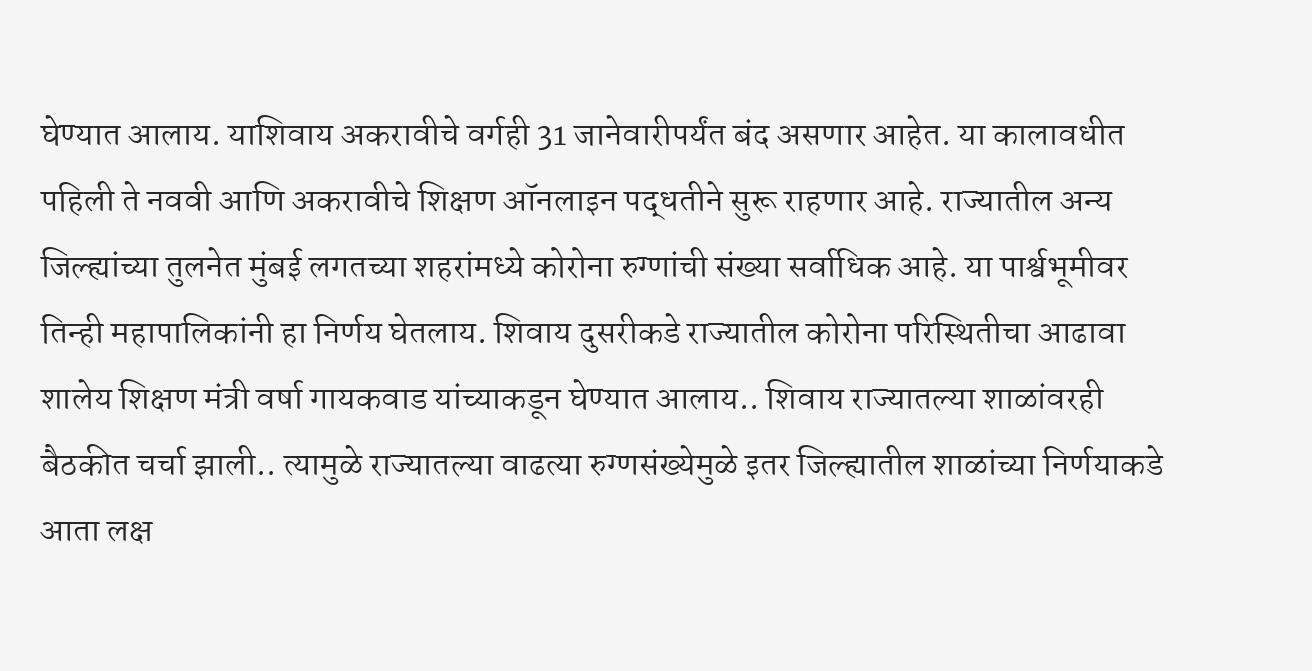घेण्यात आलाय. याशिवाय अकरावीचे वर्गही 31 जानेवारीपर्यंत बंद असणार आहेत. या कालावधीत पहिली ते नववी आणि अकरावीचे शिक्षण ऑनलाइन पद्धतीने सुरू राहणार आहे. राज्यातील अन्य जिल्ह्यांच्या तुलनेत मुंबई लगतच्या शहरांमध्ये कोरोना रुग्णांची संख्या सर्वाधिक आहे. या पार्श्वभूमीवर तिन्ही महापालिकांनी हा निर्णय घेतलाय. शिवाय दुसरीकडे राज्यातील कोरोना परिस्थितीचा आढावा शालेय शिक्षण मंत्री वर्षा गायकवाड यांच्याकडून घेण्यात आलाय.. शिवाय राज्यातल्या शाळांवरही बैठकीत चर्चा झाली.. त्यामुळे राज्यातल्या वाढत्या रुग्णसंख्येमुळे इतर जिल्ह्यातील शाळांच्या निर्णयाकडे आता लक्ष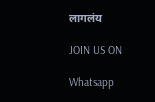लागलंय

JOIN US ON

Whatsapp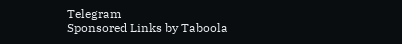Telegram
Sponsored Links by Taboola